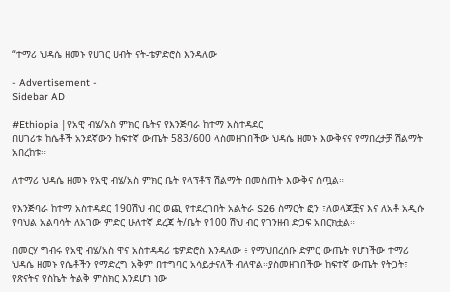“ተማሪ ህዳሴ ዘመኑ የሀገር ሀብት ናት-ቴዎድሮስ እንዳለው

- Advertisement -
Sidebar AD

#Ethiopia |የአዊ ብሄ/አስ ምክር ቤትና የእንጅባራ ከተማ አስተዳደር
በሀገሪቱ ከሴቶች አንደኛውን ከፍተኛ ውጤት 583/600 ላስመዘገበችው ህዳሴ ዘመኑ እውቅናና የማበረታቻ ሽልማት አበረከቱ።

ለተማሪ ህዳሴ ዘመኑ የአዊ ብሄ/አስ ምክር ቤት የላፕቶፕ ሽልማት በመስጠት እውቅና ሰጧል።

የእንጅባራ ከተማ አስተዳደር 190ሽህ ብር ወጪ የተደረገበት አልትራ S26 ስማርት ፎን ፣ለወላጆቿና እና ለአቶ አዲሱ የባህል አልባሳት ለአገው ምድር ሁለተኛ ደረጃ ት/ቤት የ100 ሽህ ብር የገንዘብ ድጋፍ አበርክቷል።

በመርሃ ግብሩ የአዊ ብሄ/አስ ዋና አስተዳዳሪ ቴዎድሮስ እንዳለው ፥ የማህበረሰቡ ድምር ውጤት የሆነችው ተማሪ ህዳሴ ዘመኑ የሴቶችን የማድረግ አቅም በተግባር አሳይታናለች ብለዋል።ያስመዘገበችው ከፍተኛ ውጤት የትጋት፣ የጽናትና የስኬት ትልቅ ምስክር እንደሆነ ነው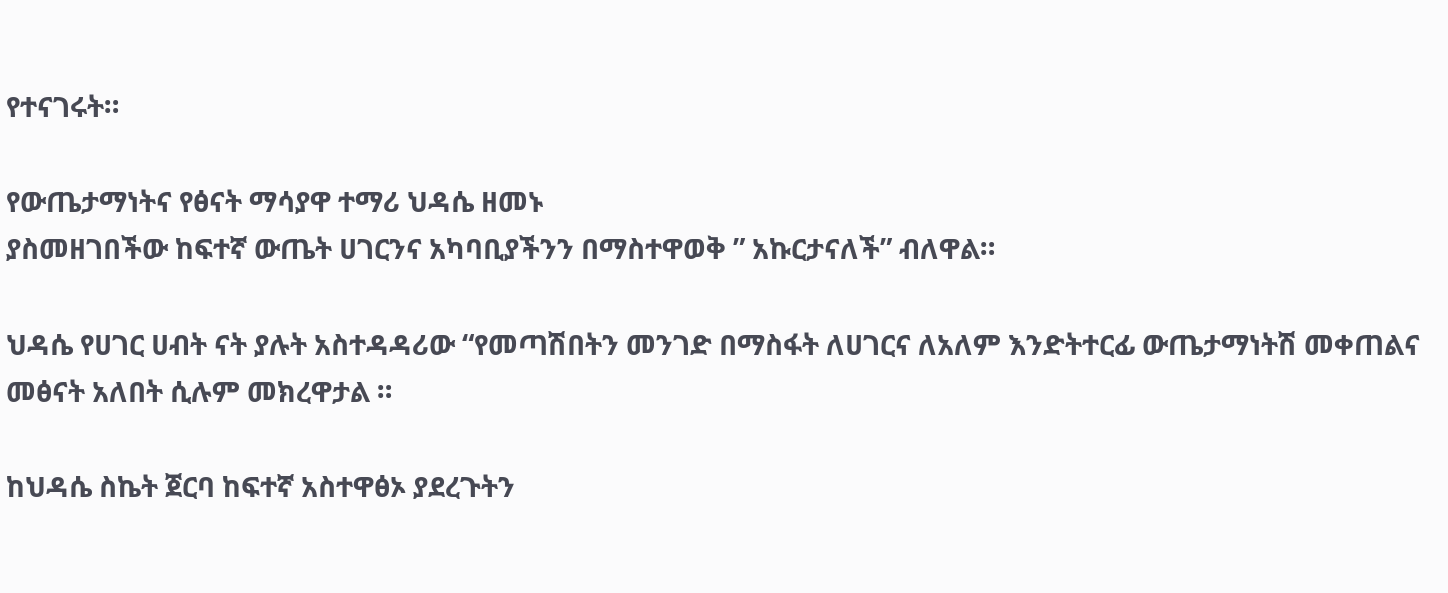የተናገሩት።

የውጤታማነትና የፅናት ማሳያዋ ተማሪ ህዳሴ ዘመኑ
ያስመዘገበችው ከፍተኛ ውጤት ሀገርንና አካባቢያችንን በማስተዋወቅ ” አኩርታናለች” ብለዋል።

ህዳሴ የሀገር ሀብት ናት ያሉት አስተዳዳሪው “የመጣሽበትን መንገድ በማስፋት ለሀገርና ለአለም እንድትተርፊ ውጤታማነትሽ መቀጠልና መፅናት አለበት ሲሉም መክረዋታል ።

ከህዳሴ ስኬት ጀርባ ከፍተኛ አስተዋፅኦ ያደረጉትን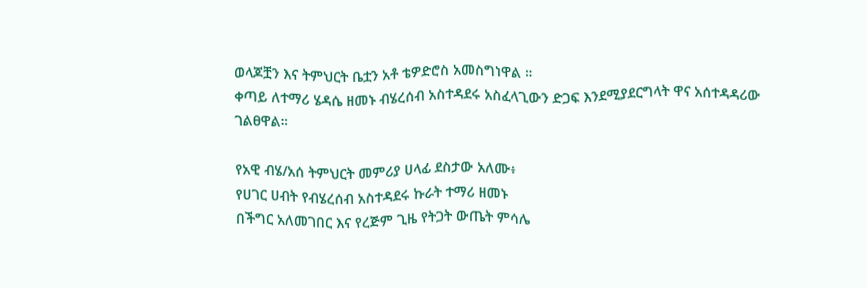ወላጆቿን እና ትምህርት ቤቷን አቶ ቴዎድሮስ አመስግነዋል ።
ቀጣይ ለተማሪ ሄዳሴ ዘመኑ ብሄረሰብ አስተዳደሩ አስፈላጊውን ድጋፍ እንደሚያደርግላት ዋና አሰተዳዳሪው ገልፀዋል።

የአዊ ብሄ/አሰ ትምህርት መምሪያ ሀላፊ ደስታው አለሙ፥
የሀገር ሀብት የብሄረሰብ አስተዳደሩ ኩራት ተማሪ ዘመኑ
በችግር አለመገበር እና የረጅም ጊዜ የትጋት ውጤት ምሳሌ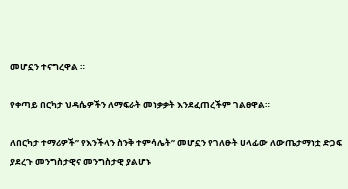መሆኗን ተናግረዋል ።

የቀጣይ በርካታ ህዳሴዎችን ለማፍራት መነቃቃት እንደፈጠረችም ገልፀዋል።

ለበርካታ ተማሪዎች” የእንችላን ስንቅ ተምሳሌት” መሆኗን የገለፁት ሀላፊው ለውጤታማነቷ ድጋፍ ያደረጉ መንግስታዊና መንግስታዊ ያልሆኑ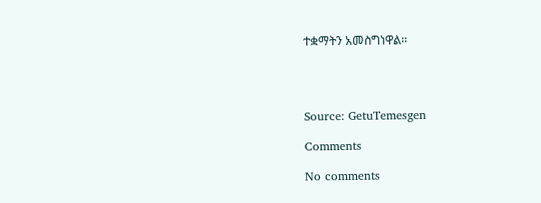ተቋማትን አመስግነዋል።




Source: GetuTemesgen

Comments

No comments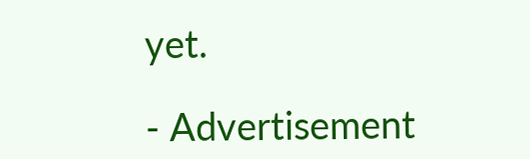yet.

- Advertisement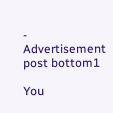-
Advertisement post bottom1

You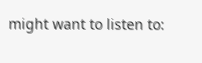might want to listen to: